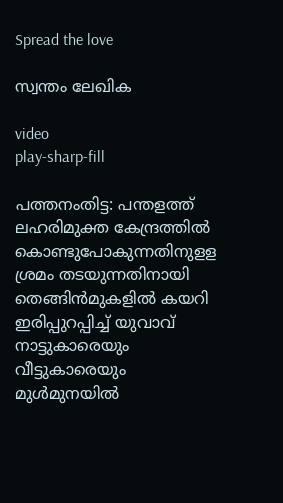Spread the love

സ്വന്തം ലേഖിക

video
play-sharp-fill

പത്തനംതിട്ട: പന്തളത്ത് ലഹരിമുക്ത കേന്ദ്രത്തില്‍ കൊണ്ടുപോകുന്നതിനുളള ശ്രമം തടയുന്നതിനായി തെങ്ങിന്‍മുകളില്‍ കയറി ഇരിപ്പുറപ്പിച്ച്‌ യുവാവ് നാട്ടുകാരെയും വീട്ടുകാരെയും മുള്‍മുനയില്‍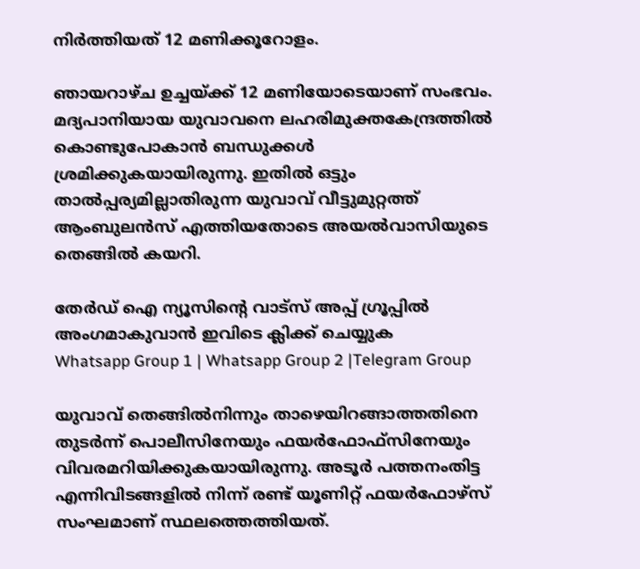നിര്‍ത്തിയത് 12 മണിക്കൂറോളം.

ഞായറാഴ്ച ഉച്ചയ്ക്ക് 12 മണിയോടെയാണ് സംഭവം. മദ്യപാനിയായ യുവാവനെ ലഹരിമുക്തകേന്ദ്രത്തില്‍ കൊണ്ടുപോകാന്‍ ബന്ധുക്കള്‍ ശ്രമിക്കുകയായിരുന്നു. ഇതില്‍ ഒട്ടും താല്‍പ്പര്യമില്ലാതിരുന്ന യുവാവ് വീട്ടുമുറ്റത്ത് ആംബുലന്‍സ് എത്തിയതോടെ അയല്‍വാസിയുടെ തെങ്ങില്‍ കയറി.

തേർഡ് ഐ ന്യൂസിന്റെ വാട്സ് അപ്പ് ഗ്രൂപ്പിൽ അംഗമാകുവാൻ ഇവിടെ ക്ലിക്ക് ചെയ്യുക
Whatsapp Group 1 | Whatsapp Group 2 |Telegram Group

യുവാവ് തെങ്ങില്‍നിന്നും താഴെയിറങ്ങാത്തതിനെ തുടര്‍ന്ന് പൊലീസിനേയും ഫയര്‍ഫോഫ്‌സിനേയും വിവരമറിയിക്കുകയായിരുന്നു. അടൂര്‍ പത്തനംതിട്ട എന്നിവിടങ്ങളില്‍ നിന്ന് രണ്ട് യൂണിറ്റ് ഫയര്‍ഫോഴ്‌സ് സംഘമാണ് സ്ഥലത്തെത്തിയത്.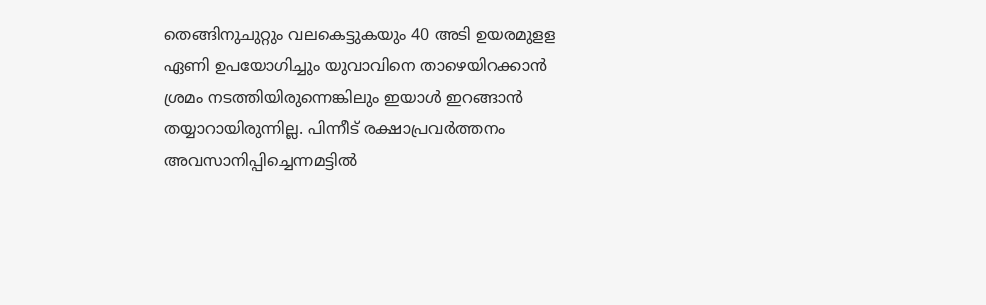തെങ്ങിനുചുറ്റും വലകെട്ടുകയും 40 അടി ഉയരമുളള ഏണി ഉപയോഗിച്ചും യുവാവിനെ താഴെയിറക്കാന്‍ ശ്രമം നടത്തിയിരുന്നെങ്കിലും ഇയാള്‍ ഇറങ്ങാന്‍ തയ്യാറായിരുന്നില്ല. പിന്നീട് രക്ഷാപ്രവര്‍ത്തനം അവസാനിപ്പിച്ചെന്നമട്ടില്‍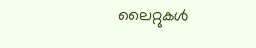ലൈറ്റുകള്‍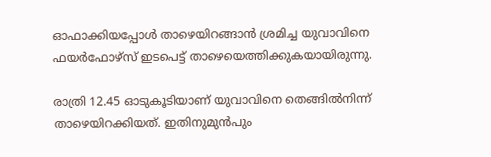ഓഫാക്കിയപ്പോള്‍ താഴെയിറങ്ങാന്‍ ശ്രമിച്ച യുവാവിനെ ഫയര്‍ഫോഴ്‌സ് ഇടപെട്ട് താഴെയെത്തിക്കുകയായിരുന്നു.

രാത്രി 12.45 ഓടുകൂടിയാണ് യുവാവിനെ തെങ്ങില്‍നിന്ന് താഴെയിറക്കിയത്. ഇതിനുമുൻപും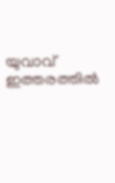യുവാവ് ഇത്തരത്തില്‍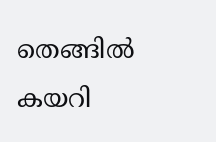തെങ്ങില്‍ കയറി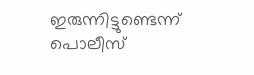ഇരുന്നിട്ടുണ്ടെന്ന് പൊലീസ്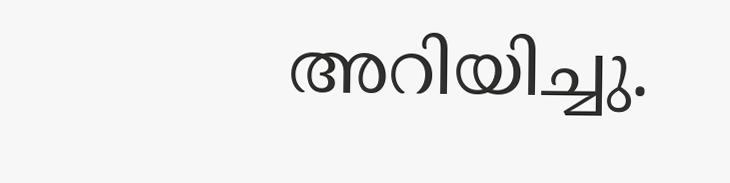അറിയിച്ചു.